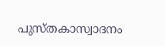പുസ്തകാസ്വാദനം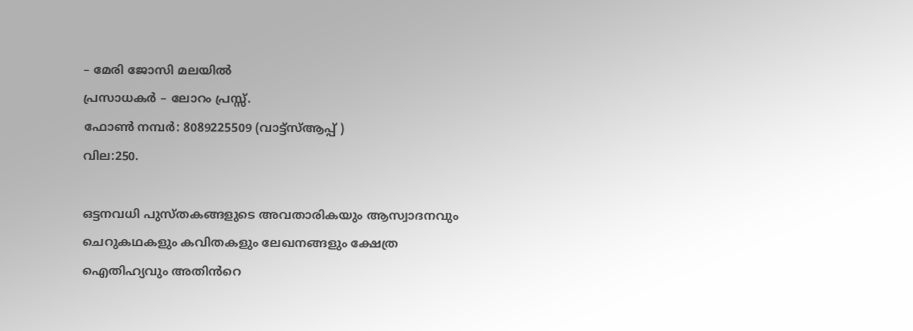– മേരി ജോസി മലയിൽ
പ്രസാധകർ – ലോറം പ്രസ്സ്.
ഫോൺ നമ്പർ: 8089225509 (വാട്ട്സ്ആപ്പ് )
വില:250.

ഒട്ടനവധി പുസ്തകങ്ങളുടെ അവതാരികയും ആസ്വാദനവും ചെറുകഥകളും കവിതകളും ലേഖനങ്ങളും ക്ഷേത്ര ഐതിഹ്യവും അതിൻറെ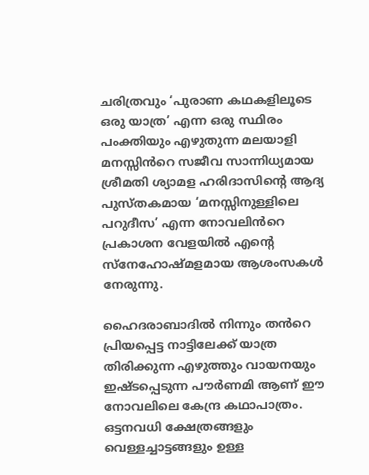ചരിത്രവും ‘പുരാണ കഥകളിലൂടെ ഒരു യാത്ര’ എന്ന ഒരു സ്ഥിരം പംക്തിയും എഴുതുന്ന മലയാളി മനസ്സിൻറെ സജീവ സാന്നിധ്യമായ ശ്രീമതി ശ്യാമള ഹരിദാസിൻ്റെ ആദ്യ പുസ്തകമായ ‘മനസ്സിനുള്ളിലെ പറുദീസ’ എന്ന നോവലിൻറെ പ്രകാശന വേളയിൽ എൻ്റെ സ്നേഹോഷ്മളമായ ആശംസകൾ നേരുന്നു.

ഹൈദരാബാദിൽ നിന്നും തൻറെ പ്രിയപ്പെട്ട നാട്ടിലേക്ക് യാത്ര തിരിക്കുന്ന എഴുത്തും വായനയും ഇഷ്ടപ്പെടുന്ന പൗർണമി ആണ് ഈ നോവലിലെ കേന്ദ്ര കഥാപാത്രം.
ഒട്ടനവധി ക്ഷേത്രങ്ങളും വെള്ളച്ചാട്ടങ്ങളും ഉള്ള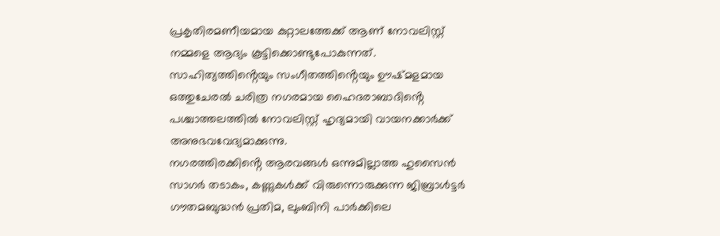പ്രകൃതിരമണീയമായ കുറ്റാലത്തേക്ക് ആണ് നോവലിസ്റ്റ് നമ്മളെ ആദ്യം കൂട്ടിക്കൊണ്ടുപോകുന്നത്.
സാഹിത്യത്തിൻ്റെയും സംഗീതത്തിൻ്റെയും ഊഷ്മളമായ ഒത്തുചേരൽ ചരിത്ര നഗരമായ ഹൈദരാബാദിൻ്റെ പശ്ചാത്തലത്തിൽ നോവലിസ്റ്റ് ഹൃദ്യമായി വായനക്കാർക്ക് അനുഭവവേദ്യമാക്കുന്നു.
നഗരത്തിരക്കിൻ്റെ ആരവങ്ങൾ ഒന്നുമില്ലാത്ത ഹുസൈൻ സാഗർ തടാകം, കണ്ണുകൾക്ക് വിരുന്നൊരുക്കുന്ന ജിബ്രാൾട്ടർ ഗൗതമബുദ്ധൻ പ്രതിമ, ലുംബിനി പാർക്കിലെ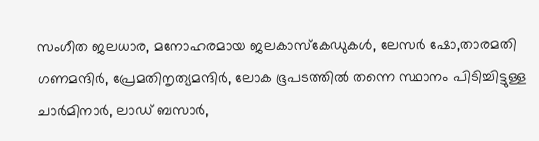സംഗീത ജലധാര, മനോഹരമായ ജലകാസ്കേഡുകൾ, ലേസർ ഷോ,താരമതി ഗണമന്ദിർ, പ്രേമതിനൃത്യമന്ദിർ, ലോക ഭൂപടത്തിൽ തന്നെ സ്ഥാനം പിടിച്ചിട്ടുള്ള ചാർമിനാർ, ലാഡ് ബസാർ,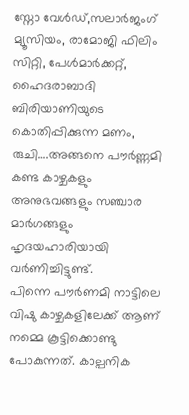സ്നോ വേൾഡ്,സലാർജംഗ് മ്യൂസിയം, രാമോജി ഫിലിം സിറ്റി, പേൾമാർക്കറ്റ്, ഹൈദരാബാദി ബിരിയാണിയുടെ കൊതിപ്പിക്കുന്ന മണം, രുചി….അങ്ങനെ പൗർണ്ണമി കണ്ട കാഴ്ചകളും അനുഭവങ്ങളും സഞ്ചാര മാർഗങ്ങളും ഹൃദയഹാരിയായി വർണിച്ചിട്ടുണ്ട്.
പിന്നെ പൗർണമി നാട്ടിലെ വിഷു കാഴ്ചകളിലേക്ക് ആണ് നമ്മെ കൂട്ടിക്കൊണ്ടു പോകുന്നത്. കാല്പനിക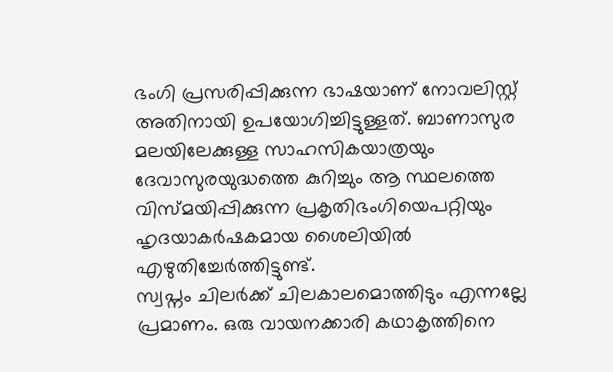ഭംഗി പ്രസരിപ്പിക്കുന്ന ഭാഷയാണ് നോവലിസ്റ്റ് അതിനായി ഉപയോഗിച്ചിട്ടുള്ളത്. ബാണാസുര മലയിലേക്കുള്ള സാഹസികയാത്രയും ദേവാസുരയുദ്ധത്തെ കുറിച്ചും ആ സ്ഥലത്തെ വിസ്മയിപ്പിക്കുന്ന പ്രകൃതിഭംഗിയെപറ്റിയും ഹൃദയാകർഷകമായ ശൈലിയിൽ എഴുതിച്ചേർത്തിട്ടുണ്ട്.
സ്വപ്നം ചിലർക്ക് ചിലകാലമൊത്തിടും എന്നല്ലേ പ്രമാണം. ഒരു വായനക്കാരി കഥാകൃത്തിനെ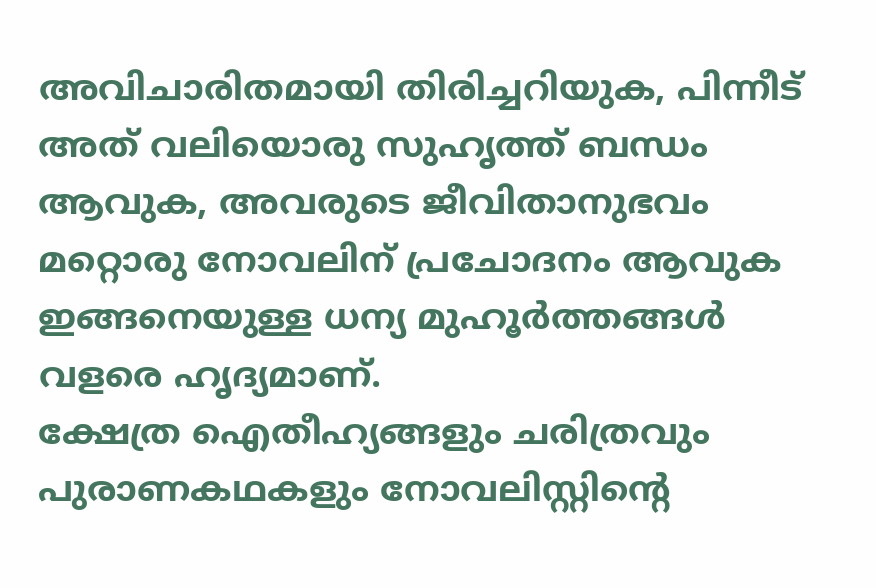അവിചാരിതമായി തിരിച്ചറിയുക, പിന്നീട് അത് വലിയൊരു സുഹൃത്ത് ബന്ധം ആവുക, അവരുടെ ജീവിതാനുഭവം മറ്റൊരു നോവലിന് പ്രചോദനം ആവുക ഇങ്ങനെയുള്ള ധന്യ മുഹൂർത്തങ്ങൾ വളരെ ഹൃദ്യമാണ്.
ക്ഷേത്ര ഐതീഹ്യങ്ങളും ചരിത്രവും പുരാണകഥകളും നോവലിസ്റ്റിൻ്റെ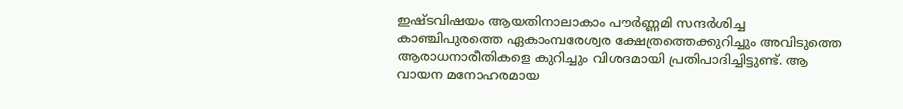ഇഷ്ടവിഷയം ആയതിനാലാകാം പൗർണ്ണമി സന്ദർശിച്ച കാഞ്ചിപുരത്തെ ഏകാംമ്പരേശ്വര ക്ഷേത്രത്തെക്കുറിച്ചും അവിടുത്തെ ആരാധനാരീതികളെ കുറിച്ചും വിശദമായി പ്രതിപാദിച്ചിട്ടുണ്ട്. ആ വായന മനോഹരമായ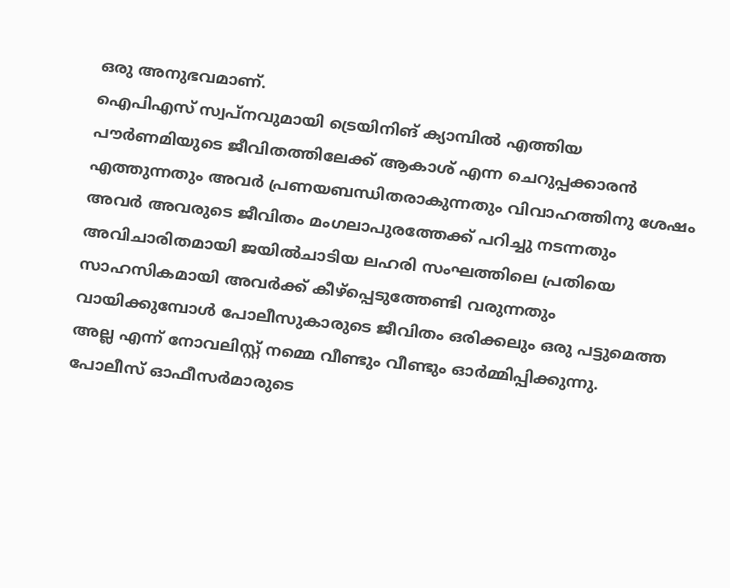ഒരു അനുഭവമാണ്.
ഐപിഎസ് സ്വപ്നവുമായി ട്രെയിനിങ് ക്യാമ്പിൽ എത്തിയ പൗർണമിയുടെ ജീവിതത്തിലേക്ക് ആകാശ് എന്ന ചെറുപ്പക്കാരൻ എത്തുന്നതും അവർ പ്രണയബന്ധിതരാകുന്നതും വിവാഹത്തിനു ശേഷം അവർ അവരുടെ ജീവിതം മംഗലാപുരത്തേക്ക് പറിച്ചു നടന്നതും അവിചാരിതമായി ജയിൽചാടിയ ലഹരി സംഘത്തിലെ പ്രതിയെ സാഹസികമായി അവർക്ക് കീഴ്പ്പെടുത്തേണ്ടി വരുന്നതും വായിക്കുമ്പോൾ പോലീസുകാരുടെ ജീവിതം ഒരിക്കലും ഒരു പട്ടുമെത്ത അല്ല എന്ന് നോവലിസ്റ്റ് നമ്മെ വീണ്ടും വീണ്ടും ഓർമ്മിപ്പിക്കുന്നു.
പോലീസ് ഓഫീസർമാരുടെ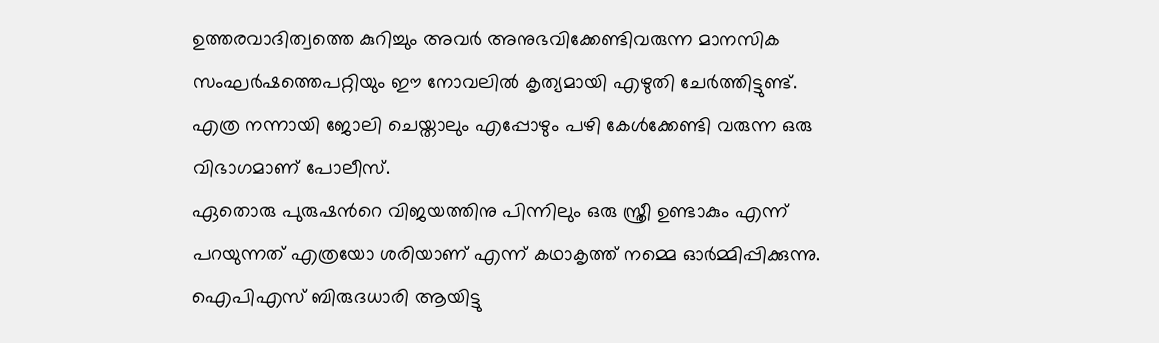ഉത്തരവാദിത്വത്തെ കുറിച്ചും അവർ അനുഭവിക്കേണ്ടിവരുന്ന മാനസിക സംഘർഷത്തെപറ്റിയും ഈ നോവലിൽ കൃത്യമായി എഴുതി ചേർത്തിട്ടുണ്ട്. എത്ര നന്നായി ജോലി ചെയ്താലും എപ്പോഴും പഴി കേൾക്കേണ്ടി വരുന്ന ഒരു വിഭാഗമാണ് പോലീസ്.
ഏതൊരു പുരുഷൻറെ വിജയത്തിനു പിന്നിലും ഒരു സ്ത്രീ ഉണ്ടാകും എന്ന് പറയുന്നത് എത്രയോ ശരിയാണ് എന്ന് കഥാകൃത്ത് നമ്മെ ഓർമ്മിപ്പിക്കുന്നു. ഐപിഎസ് ബിരുദധാരി ആയിട്ടു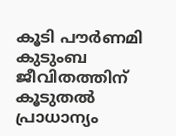കൂടി പൗർണമി കുടുംബ ജീവിതത്തിന് കൂടുതൽ പ്രാധാന്യം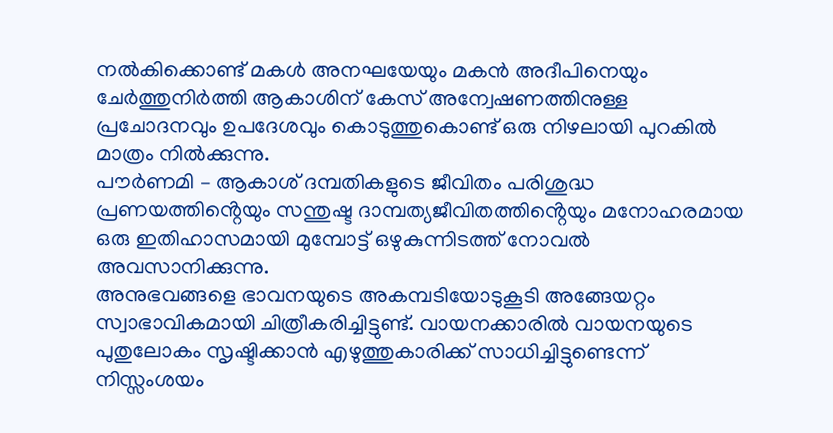നൽകിക്കൊണ്ട് മകൾ അനഘയേയും മകൻ അദീപിനെയും ചേർത്തുനിർത്തി ആകാശിന് കേസ് അന്വേഷണത്തിനുള്ള പ്രചോദനവും ഉപദേശവും കൊടുത്തുകൊണ്ട് ഒരു നിഴലായി പുറകിൽ മാത്രം നിൽക്കുന്നു.
പൗർണമി – ആകാശ് ദമ്പതികളുടെ ജീവിതം പരിശുദ്ധ പ്രണയത്തിൻ്റെയും സന്തുഷ്ട ദാമ്പത്യജീവിതത്തിൻ്റെയും മനോഹരമായ ഒരു ഇതിഹാസമായി മുമ്പോട്ട് ഒഴുകുന്നിടത്ത് നോവൽ അവസാനിക്കുന്നു.
അനുഭവങ്ങളെ ഭാവനയുടെ അകമ്പടിയോടുകൂടി അങ്ങേയറ്റം സ്വാഭാവികമായി ചിത്രീകരിച്ചിട്ടുണ്ട്. വായനക്കാരിൽ വായനയുടെ പുതുലോകം സൃഷ്ടിക്കാൻ എഴുത്തുകാരിക്ക് സാധിച്ചിട്ടുണ്ടെന്ന് നിസ്സംശയം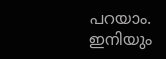പറയാം.
ഇനിയും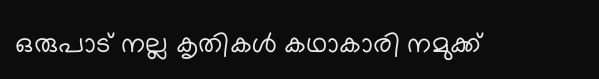ഒരുപാട് നല്ല കൃതികൾ കഥാകാരി നമുക്ക്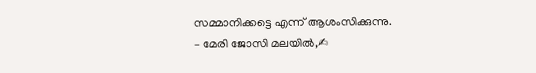സമ്മാനിക്കട്ടെ എന്ന് ആശംസിക്കുന്നു.
– മേരി ജോസി മലയിൽ,✍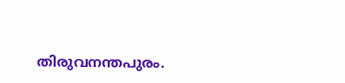തിരുവനന്തപുരം.